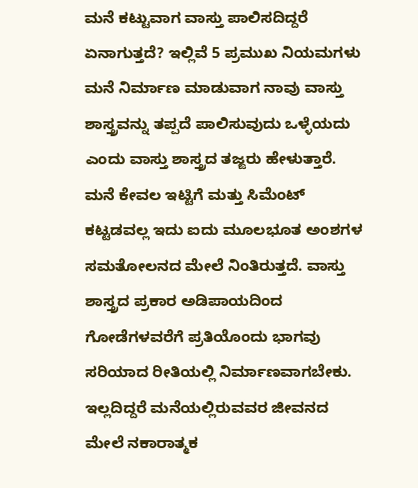ಮನೆ ಕಟ್ಟುವಾಗ ವಾಸ್ತು ಪಾಲಿಸದಿದ್ದರೆ ಏನಾಗುತ್ತದೆ? ಇಲ್ಲಿವೆ 5 ಪ್ರಮುಖ ನಿಯಮಗಳು
ಮನೆ ನಿರ್ಮಾಣ ಮಾಡುವಾಗ ನಾವು ವಾಸ್ತು ಶಾಸ್ತ್ರವನ್ನು ತಪ್ಪದೆ ಪಾಲಿಸುವುದು ಒಳ್ಳೆಯದು ಎಂದು ವಾಸ್ತು ಶಾಸ್ತ್ರದ ತಜ್ಙರು ಹೇಳುತ್ತಾರೆ. ಮನೆ ಕೇವಲ ಇಟ್ಟಿಗೆ ಮತ್ತು ಸಿಮೆಂಟ್ ಕಟ್ಟಡವಲ್ಲ ಇದು ಐದು ಮೂಲಭೂತ ಅಂಶಗಳ ಸಮತೋಲನದ ಮೇಲೆ ನಿಂತಿರುತ್ತದೆ. ವಾಸ್ತು ಶಾಸ್ತ್ರದ ಪ್ರಕಾರ ಅಡಿಪಾಯದಿಂದ ಗೋಡೆಗಳವರೆಗೆ ಪ್ರತಿಯೊಂದು ಭಾಗವು ಸರಿಯಾದ ರೀತಿಯಲ್ಲಿ ನಿರ್ಮಾಣವಾಗಬೇಕು. ಇಲ್ಲದಿದ್ದರೆ ಮನೆಯಲ್ಲಿರುವವರ ಜೀವನದ ಮೇಲೆ ನಕಾರಾತ್ಮಕ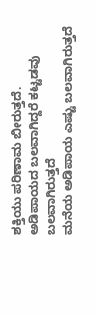ಶಕ್ತಿಯು ಪರಿಣಾಮ ಬೀರುತ್ತದೆ.
ಅಡಿಪಾಯದ ಬಲವಾಗಿದ್ದರೆ ಕಟ್ಟಡವು ಬಲವಾಗಿರುತ್ತದೆ
ಮನೆಯ ಅಡಿಪಾಯ ಎಷ್ಟು ಬಲವಾಗಿರುತ್ತದೆ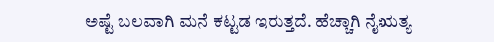ಅಷ್ಟೆ ಬಲವಾಗಿ ಮನೆ ಕಟ್ಟಡ ಇರುತ್ತದೆ. ಹೆಚ್ಚಾಗಿ ನೈಋತ್ಯ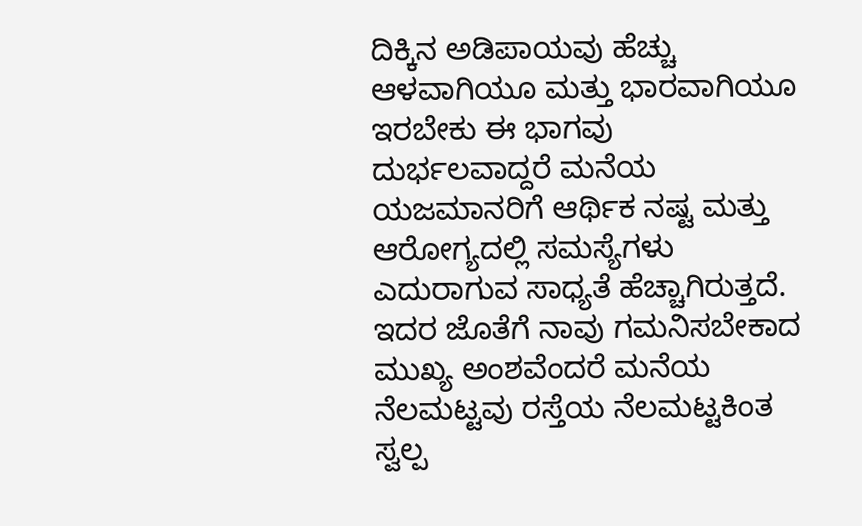ದಿಕ್ಕಿನ ಅಡಿಪಾಯವು ಹೆಚ್ಚು ಆಳವಾಗಿಯೂ ಮತ್ತು ಭಾರವಾಗಿಯೂ ಇರಬೇಕು ಈ ಭಾಗವು ದುರ್ಭಲವಾದ್ದರೆ ಮನೆಯ ಯಜಮಾನರಿಗೆ ಆರ್ಥಿಕ ನಷ್ಟ ಮತ್ತು ಆರೋಗ್ಯದಲ್ಲಿ ಸಮಸ್ಯೆಗಳು ಎದುರಾಗುವ ಸಾಧ್ಯತೆ ಹೆಚ್ಚಾಗಿರುತ್ತದೆ. ಇದರ ಜೊತೆಗೆ ನಾವು ಗಮನಿಸಬೇಕಾದ ಮುಖ್ಯ ಅಂಶವೆಂದರೆ ಮನೆಯ ನೆಲಮಟ್ಟವು ರಸ್ತೆಯ ನೆಲಮಟ್ಟಕಿಂತ ಸ್ವಲ್ಪ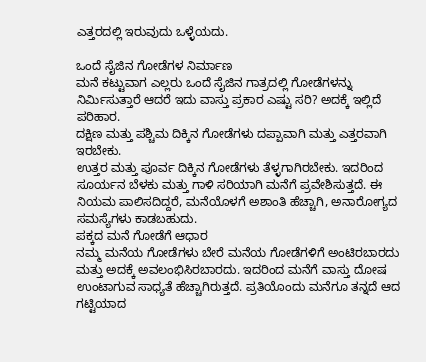ಎತ್ತರದಲ್ಲಿ ಇರುವುದು ಒಳ್ಳೆಯದು.

ಒಂದೆ ಸೈಜಿನ ಗೋಡೆಗಳ ನಿರ್ಮಾಣ
ಮನೆ ಕಟ್ಟುವಾಗ ಎಲ್ಲರು ಒಂದೆ ಸೈಜಿನ ಗಾತ್ರದಲ್ಲಿ ಗೋಡೆಗಳನ್ನು ನಿರ್ಮಿಸುತ್ತಾರೆ ಆದರೆ ಇದು ವಾಸ್ತು ಪ್ರಕಾರ ಎಷ್ಟು ಸರಿ? ಅದಕ್ಕೆ ಇಲ್ಲಿದೆ ಪರಿಹಾರ.
ದಕ್ಷಿಣ ಮತ್ತು ಪಶ್ಚಿಮ ದಿಕ್ಕಿನ ಗೋಡೆಗಳು ದಪ್ಪಾವಾಗಿ ಮತ್ತು ಎತ್ತರವಾಗಿ ಇರಬೇಕು.
ಉತ್ತರ ಮತ್ತು ಪೂರ್ವ ದಿಕ್ಕಿನ ಗೋಡೆಗಳು ತೆಳ್ಳಗಾಗಿರಬೇಕು. ಇದರಿಂದ ಸೂರ್ಯನ ಬೆಳಕು ಮತ್ತು ಗಾಳಿ ಸರಿಯಾಗಿ ಮನೆಗೆ ಪ್ರವೇಶಿಸುತ್ತದೆ. ಈ ನಿಯಮ ಪಾಲಿಸದಿದ್ದರೆ, ಮನೆಯೊಳಗೆ ಅಶಾಂತಿ ಹೆಚ್ಚಾಗಿ, ಅನಾರೋಗ್ಯದ ಸಮಸ್ಯೆಗಳು ಕಾಡಬಹುದು.
ಪಕ್ಕದ ಮನೆ ಗೋಡೆಗೆ ಆಧಾರ
ನಮ್ಮ ಮನೆಯ ಗೋಡೆಗಳು ಬೇರೆ ಮನೆಯ ಗೋಡೆಗಳಿಗೆ ಅಂಟಿರಬಾರದು ಮತ್ತು ಅದಕ್ಕೆ ಅವಲಂಭಿಸಿರಬಾರದು. ಇದರಿಂದ ಮನೆಗೆ ವಾಸ್ತು ದೋಷ ಉಂಟಾಗುವ ಸಾಧ್ಯತೆ ಹೆಚ್ಚಾಗಿರುತ್ತದೆ. ಪ್ರತಿಯೊಂದು ಮನೆಗೂ ತನ್ನದೆ ಆದ ಗಟ್ಟಿಯಾದ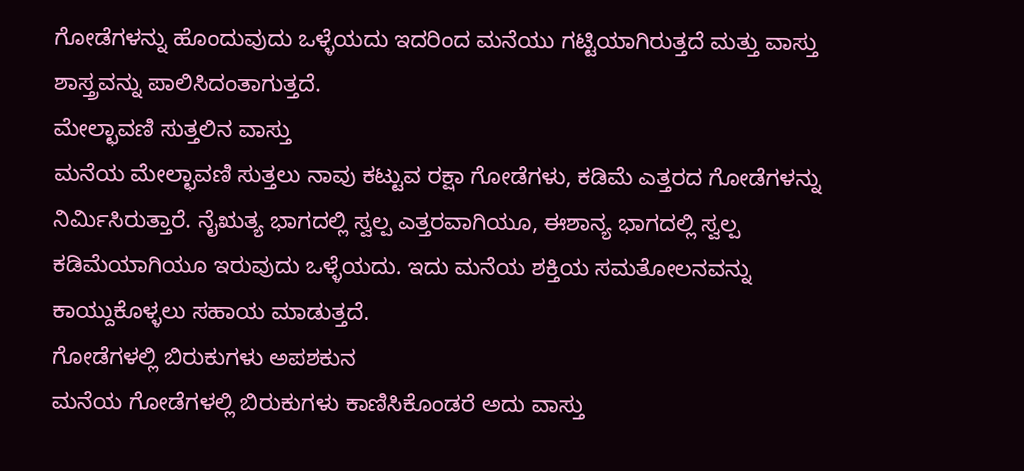ಗೋಡೆಗಳನ್ನು ಹೊಂದುವುದು ಒಳ್ಳೆಯದು ಇದರಿಂದ ಮನೆಯು ಗಟ್ಟಿಯಾಗಿರುತ್ತದೆ ಮತ್ತು ವಾಸ್ತು ಶಾಸ್ತ್ರವನ್ನು ಪಾಲಿಸಿದಂತಾಗುತ್ತದೆ.
ಮೇಲ್ಛಾವಣಿ ಸುತ್ತಲಿನ ವಾಸ್ತು
ಮನೆಯ ಮೇಲ್ಛಾವಣಿ ಸುತ್ತಲು ನಾವು ಕಟ್ಟುವ ರಕ್ಷಾ ಗೋಡೆಗಳು, ಕಡಿಮೆ ಎತ್ತರದ ಗೋಡೆಗಳನ್ನು ನಿರ್ಮಿಸಿರುತ್ತಾರೆ. ನೈಋತ್ಯ ಭಾಗದಲ್ಲಿ ಸ್ವಲ್ಪ ಎತ್ತರವಾಗಿಯೂ, ಈಶಾನ್ಯ ಭಾಗದಲ್ಲಿ ಸ್ವಲ್ಪ ಕಡಿಮೆಯಾಗಿಯೂ ಇರುವುದು ಒಳ್ಳೆಯದು. ಇದು ಮನೆಯ ಶಕ್ತಿಯ ಸಮತೋಲನವನ್ನು ಕಾಯ್ದುಕೊಳ್ಳಲು ಸಹಾಯ ಮಾಡುತ್ತದೆ.
ಗೋಡೆಗಳಲ್ಲಿ ಬಿರುಕುಗಳು ಅಪಶಕುನ
ಮನೆಯ ಗೋಡೆಗಳಲ್ಲಿ ಬಿರುಕುಗಳು ಕಾಣಿಸಿಕೊಂಡರೆ ಅದು ವಾಸ್ತು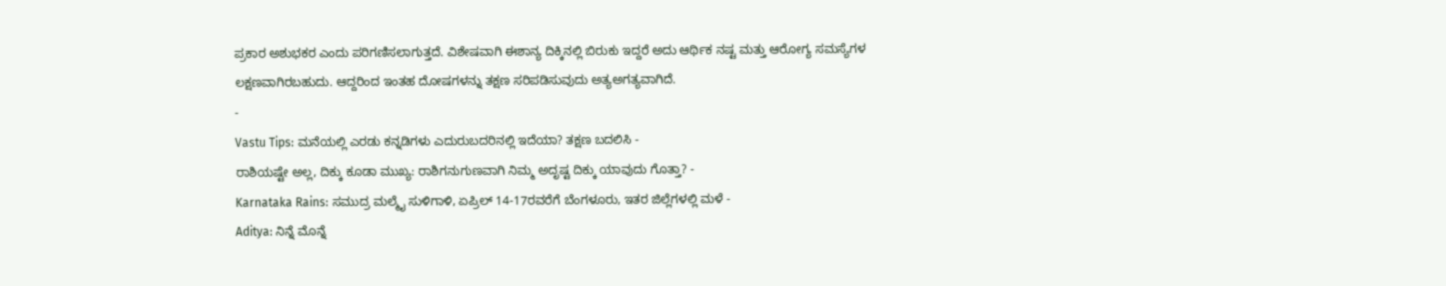ಪ್ರಕಾರ ಅಶುಭಕರ ಎಂದು ಪರಿಗಣಿಸಲಾಗುತ್ತದೆ. ವಿಶೇಷವಾಗಿ ಈಶಾನ್ಯ ದಿಕ್ಕಿನಲ್ಲಿ ಬಿರುಕು ಇದ್ದರೆ ಅದು ಆರ್ಥಿಕ ನಷ್ಟ ಮತ್ತು ಆರೋಗ್ಯ ಸಮಸ್ಯೆಗಳ ಲಕ್ಷಣವಾಗಿರಬಹುದು. ಆದ್ದರಿಂದ ಇಂತಹ ದೋಷಗಳನ್ನು ತಕ್ಷಣ ಸರಿಪಡಿಸುವುದು ಅತ್ಯಅಗತ್ಯವಾಗಿದೆ.
-
Vastu Tips: ಮನೆಯಲ್ಲಿ ಎರಡು ಕನ್ನಡಿಗಳು ಎದುರುಬದರಿನಲ್ಲಿ ಇದೆಯಾ? ತಕ್ಷಣ ಬದಲಿಸಿ -
ರಾಶಿಯಷ್ಟೇ ಅಲ್ಲ, ದಿಕ್ಕು ಕೂಡಾ ಮುಖ್ಯ: ರಾಶಿಗನುಗುಣವಾಗಿ ನಿಮ್ಮ ಅದೃಷ್ಟ ದಿಕ್ಕು ಯಾವುದು ಗೊತ್ತಾ? -
Karnataka Rains: ಸಮುದ್ರ ಮಲ್ಮೈ ಸುಳಿಗಾಳಿ, ಏಪ್ರಿಲ್ 14-17ರವರೆಗೆ ಬೆಂಗಳೂರು, ಇತರ ಜಿಲ್ಲೆಗಳಲ್ಲಿ ಮಳೆ -
Aditya: ನಿನ್ನೆ ಮೊನ್ನೆ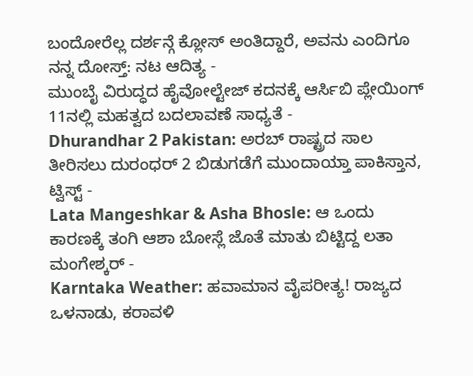ಬಂದೋರೆಲ್ಲ ದರ್ಶನ್ಗೆ ಕ್ಲೋಸ್ ಅಂತಿದ್ದಾರೆ, ಅವನು ಎಂದಿಗೂ ನನ್ನ ದೋಸ್ತ್: ನಟ ಆದಿತ್ಯ -
ಮುಂಬೈ ವಿರುದ್ಧದ ಹೈವೋಲ್ಟೇಜ್ ಕದನಕ್ಕೆ ಆರ್ಸಿಬಿ ಪ್ಲೇಯಿಂಗ್ 11ನಲ್ಲಿ ಮಹತ್ವದ ಬದಲಾವಣೆ ಸಾಧ್ಯತೆ -
Dhurandhar 2 Pakistan: ಅರಬ್ ರಾಷ್ಟ್ರದ ಸಾಲ ತೀರಿಸಲು ದುರಂಧರ್ 2 ಬಿಡುಗಡೆಗೆ ಮುಂದಾಯ್ತಾ ಪಾಕಿಸ್ತಾನ, ಟ್ವಿಸ್ಟ್ -
Lata Mangeshkar & Asha Bhosle: ಆ ಒಂದು ಕಾರಣಕ್ಕೆ ತಂಗಿ ಆಶಾ ಬೋಸ್ಲೆ ಜೊತೆ ಮಾತು ಬಿಟ್ಟಿದ್ದ ಲತಾ ಮಂಗೇಶ್ಕರ್ -
Karntaka Weather: ಹವಾಮಾನ ವೈಪರೀತ್ಯ! ರಾಜ್ಯದ ಒಳನಾಡು, ಕರಾವಳಿ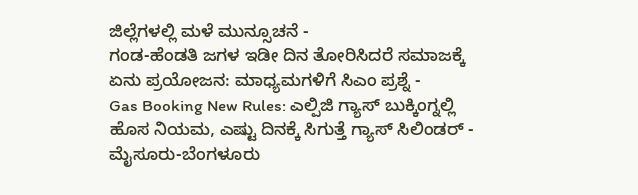ಜಿಲ್ಲೆಗಳಲ್ಲಿ ಮಳೆ ಮುನ್ಸೂಚನೆ -
ಗಂಡ-ಹೆಂಡತಿ ಜಗಳ ಇಡೀ ದಿನ ತೋರಿಸಿದರೆ ಸಮಾಜಕ್ಕೆ ಏನು ಪ್ರಯೋಜನ: ಮಾಧ್ಯಮಗಳಿಗೆ ಸಿಎಂ ಪ್ರಶ್ನೆ -
Gas Booking New Rules: ಎಲ್ಪಿಜಿ ಗ್ಯಾಸ್ ಬುಕ್ಕಿಂಗ್ನಲ್ಲಿ ಹೊಸ ನಿಯಮ, ಎಷ್ಟು ದಿನಕ್ಕೆ ಸಿಗುತ್ತೆ ಗ್ಯಾಸ್ ಸಿಲಿಂಡರ್ -
ಮೈಸೂರು-ಬೆಂಗಳೂರು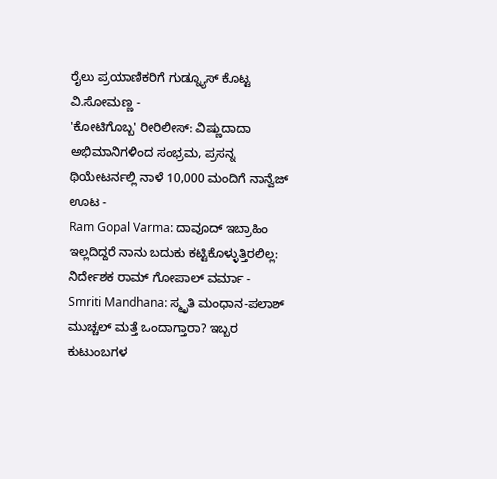ರೈಲು ಪ್ರಯಾಣಿಕರಿಗೆ ಗುಡ್ನ್ಯೂಸ್ ಕೊಟ್ಟ ವಿ.ಸೋಮಣ್ಣ -
'ಕೋಟಿಗೊಬ್ಬ' ರೀರಿಲೀಸ್: ವಿಷ್ಣುದಾದಾ ಅಭಿಮಾನಿಗಳಿಂದ ಸಂಭ್ರಮ, ಪ್ರಸನ್ನ ಥಿಯೇಟರ್ನಲ್ಲಿ ನಾಳೆ 10,000 ಮಂದಿಗೆ ನಾನ್ವೆಜ್ ಊಟ -
Ram Gopal Varma: ದಾವೂದ್ ಇಬ್ರಾಹಿಂ ಇಲ್ಲದಿದ್ದರೆ ನಾನು ಬದುಕು ಕಟ್ಟಿಕೊಳ್ಳುತ್ತಿರಲಿಲ್ಲ: ನಿರ್ದೇಶಕ ರಾಮ್ ಗೋಪಾಲ್ ವರ್ಮಾ -
Smriti Mandhana: ಸ್ಮೃತಿ ಮಂಧಾನ-ಪಲಾಶ್ ಮುಚ್ಚಲ್ ಮತ್ತೆ ಒಂದಾಗ್ತಾರಾ? ಇಬ್ಬರ ಕುಟುಂಬಗಳ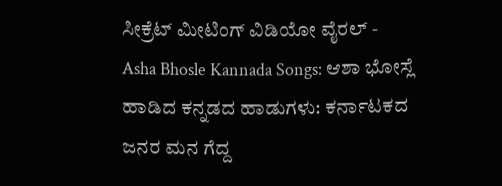ಸೀಕ್ರೆಟ್ ಮೀಟಿಂಗ್ ವಿಡಿಯೋ ವೈರಲ್ -
Asha Bhosle Kannada Songs: ಆಶಾ ಭೋಸ್ಲೆ ಹಾಡಿದ ಕನ್ನಡದ ಹಾಡುಗಳು: ಕರ್ನಾಟಕದ ಜನರ ಮನ ಗೆದ್ದ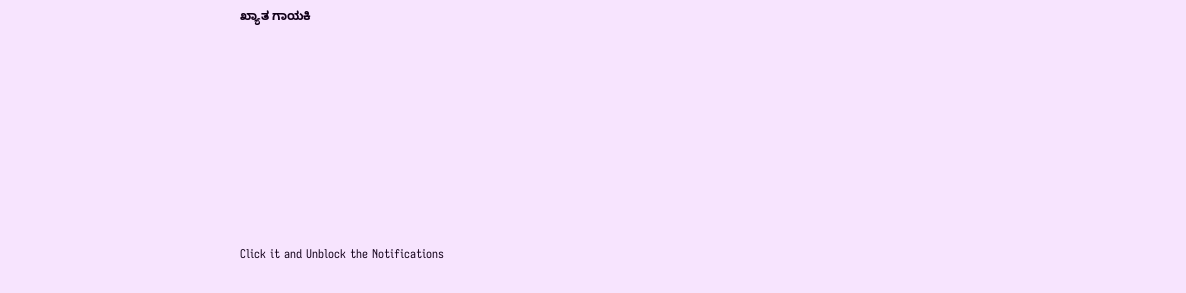ಖ್ಯಾತ ಗಾಯಕಿ













Click it and Unblock the Notifications